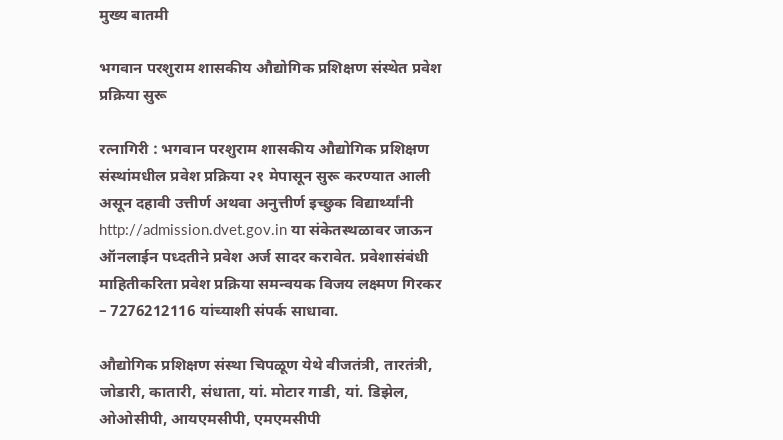मुख्य बातमी

भगवान परशुराम शासकीय औद्योगिक प्रशिक्षण संस्थेत प्रवेश प्रक्रिया सुरू

रत्नागिरी : भगवान परशुराम शासकीय औद्योगिक प्रशिक्षण संस्थांमधील प्रवेश प्रक्रिया २१ मेपासून सुरू करण्यात आली असून दहावी उत्तीर्ण अथवा अनुत्तीर्ण इच्छुक विद्यार्थ्यांनी http://admission.dvet.gov.in या संकेतस्थळावर जाऊन ऑनलाईन पध्दतीने प्रवेश अर्ज सादर करावेत. प्रवेशासंबंधी माहितीकरिता प्रवेश प्रक्रिया समन्वयक विजय लक्ष्मण गिरकर – 7276212116 यांच्याशी संपर्क साधावा.

औद्योगिक प्रशिक्षण संस्था चिपळूण येथे वीजतंत्री, तारतंत्री, जोडारी, कातारी, संधाता, यां. मोटार गाडी, यां. डिझेल, ओओसीपी, आयएमसीपी, एमएमसीपी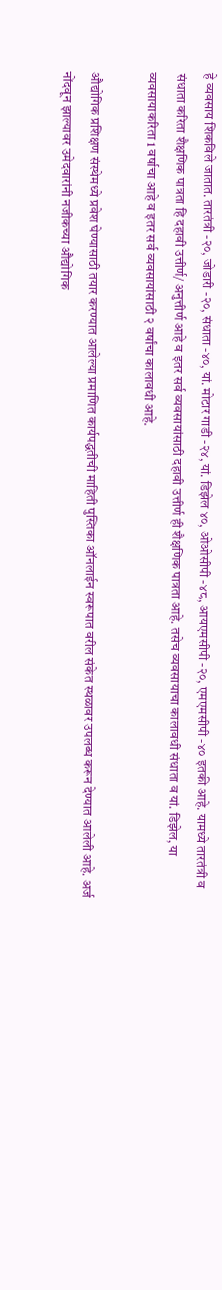हे व्यवसाय शिकविले जातात. तारतंत्री -२०, जोडारी -२०, संधाता -४०, यां. मोटार गाडी -२४, यां. डिझेल ४०, ओओसीपी -४८, आयएमसीपी -२०, एमएमसीपी -४० इतकी आहे. यामध्ये तारतंत्री व संधाता करिता शैक्षणिक पात्रता हि दहावी उत्तीर्ण/ अनुत्तीर्ण आहे व इतर सर्व व्यवसायांसाठी दहावी उत्तीर्ण ही शैक्षणिक पात्रता आहे. तसेच व्यवसायाचा कालावधी संधाता व यां. डिझेल, या व्यवसायाकरिता 1 वर्षाचा आहे व इतर सर्व व्यवसायांसाठी २ वर्षांचा कालावधी आहे.

औद्योगिक प्रशिक्षण संस्थेमध्ये प्रवेश घेण्यासाठी तयार करण्यात आलेल्या प्रमाणित कार्यपद्धतीची माहिती पुस्तिका ऑनलाईन स्वरूपात वरील संकेत स्थळावर उपलब्ध करून देण्यात आलेली आहे. अर्ज नोंदवून झाल्यावर उमेदवारांनी नजीकच्या औद्योगिक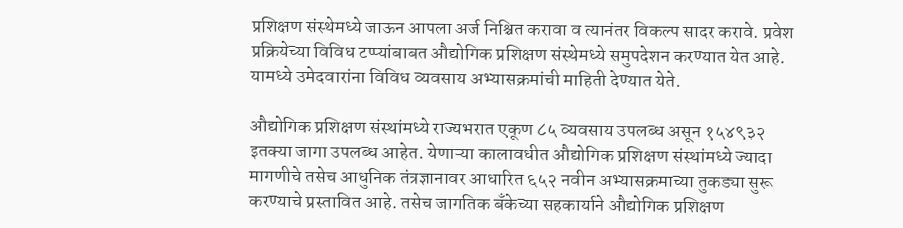प्रशिक्षण संस्थेमध्ये जाऊन आपला अर्ज निश्चित करावा व त्यानंतर विकल्प सादर करावे. प्रवेश प्रक्रियेच्या विविध टप्प्यांबाबत औद्योगिक प्रशिक्षण संस्थेमध्ये समुपदेशन करण्यात येत आहे. यामध्ये उमेदवारांना विविध व्यवसाय अभ्यासक्रमांची माहिती देण्यात येते.

औद्योगिक प्रशिक्षण संस्थांमध्ये राज्यभरात एकूण ८५ व्यवसाय उपलब्ध असून १५४९३२ इतक्या जागा उपलब्ध आहेत. येणाऱ्या कालावधीत औद्योगिक प्रशिक्षण संस्थांमध्ये ज्यादा मागणीचे तसेच आधुनिक तंत्रज्ञानावर आधारित ६५२ नवीन अभ्यासक्रमाच्या तुकड्या सुरू करण्याचे प्रस्तावित आहे. तसेच जागतिक बँकेच्या सहकार्याने औद्योगिक प्रशिक्षण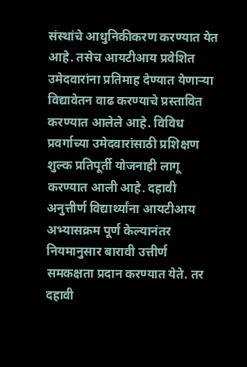संस्थांचे आधुनिकीकरण करण्यात येत आहे. तसेच आयटीआय प्रवेशित उमेदवारांना प्रतिमाह देण्यात येणाऱ्या विद्यावेतन वाढ करण्याचे प्रस्तावित करण्यात आलेले आहे. विविध प्रवर्गाच्या उमेदवारांसाठी प्रशिक्षण शुल्क प्रतिपूर्ती योजनाही लागू करण्यात आली आहे. दहावी अनुत्तीर्ण विद्यार्थ्यांना आयटीआय अभ्यासक्रम पूर्ण केल्यानंतर नियमानुसार बारावी उत्तीर्ण समकक्षता प्रदान करण्यात येते. तर दहावी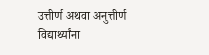उत्तीर्ण अथवा अनुत्तीर्ण विद्यार्थ्यांना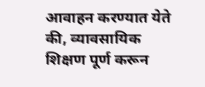आवाहन करण्यात येते की, व्यावसायिक शिक्षण पूर्ण करून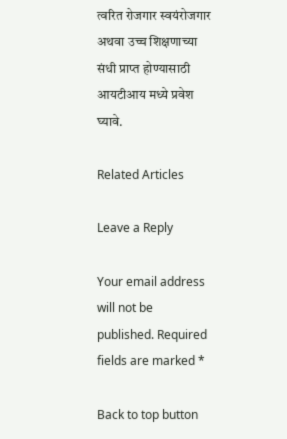त्वरित रोजगार स्वयंरोजगार अथवा उच्च शिक्षणाच्या संधी प्राप्त होण्यासाठी आयटीआय मध्ये प्रवेश घ्यावे.

Related Articles

Leave a Reply

Your email address will not be published. Required fields are marked *

Back to top button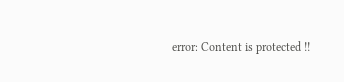error: Content is protected !!